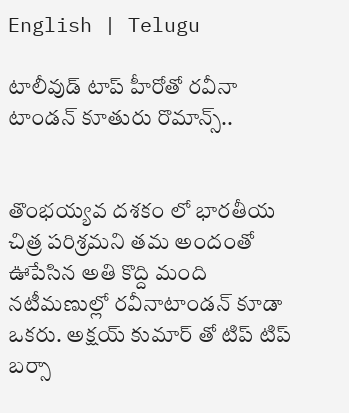English | Telugu

టాలీవుడ్ టాప్ హీరోతో రవీనా టాండన్ కూతురు రొమాన్స్..


తొంభయ్యవ దశకం లో భారతీయ చిత్ర పరిశ్రమని తమ అందంతో ఊపేసిన అతి కొద్ది మంది నటీమణుల్లో రవీనాటాండన్ కూడా ఒకరు. అక్షయ్ కుమార్ తో టిప్ టిప్ బర్సా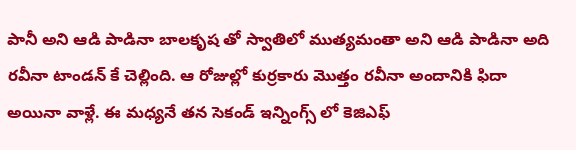పానీ అని ఆడి పాడినా బాలకృష తో స్వాతిలో ముత్యమంతా అని ఆడి పాడినా అది రవీనా టాండన్ కే చెల్లింది. ఆ రోజుల్లో కుర్రకారు మొత్తం రవీనా అందానికి ఫిదా అయినా వాళ్లే. ఈ మధ్యనే తన సెకండ్ ఇన్నింగ్స్ లో కెజిఎఫ్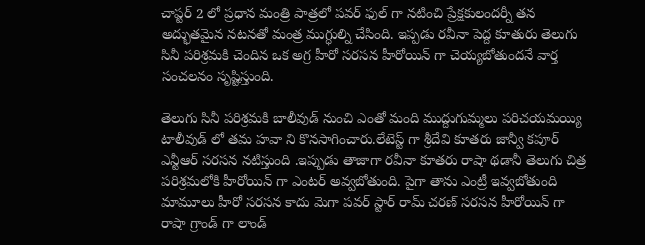చాప్టర్ 2 లో ప్రధాన మంత్రి పాత్రలో పవర్ ఫుల్ గా నటించి ప్రేక్షకులందర్నీ తన అద్భుతమైన నటనతో మంత్ర ముగ్ధుల్ని చేసింది. ఇప్పడు రవీనా పెద్ద కూతురు తెలుగు సినీ పరిశ్రమకి చెందిన ఒక అగ్ర హీరో సరసన హీరోయిన్ గా చెయ్యబోతుందనే వార్త సంచలనం సృష్టిస్తుంది.

తెలుగు సినీ పరిశ్రమకి బాలీవుడ్ నుంచి ఎంతో మంది ముద్దుగుమ్మలు పరిచయమయ్యి టాలీవుడ్ లో తమ హవా ని కొనసాగించారు.లేటెస్ట్ గా శ్రీదేవి కూతరు జాన్వీ కపూర్ ఎన్టీఆర్ సరసన నటిస్తుంది .ఇప్పుడు తాజాగా రవీనా కూతరు రాషా థడానీ తెలుగు చిత్ర పరిశ్రమలోకి హీరోయిన్ గా ఎంటర్ అవ్వబోతుంది. పైగా తాను ఎంట్రీ ఇవ్వబోతుంది మామూలు హీరో సరసన కాదు మెగా పవర్ స్టార్ రామ్ చరణ్ సరసన హీరోయిన్ గా రాషా గ్రాండ్ గా లాండ్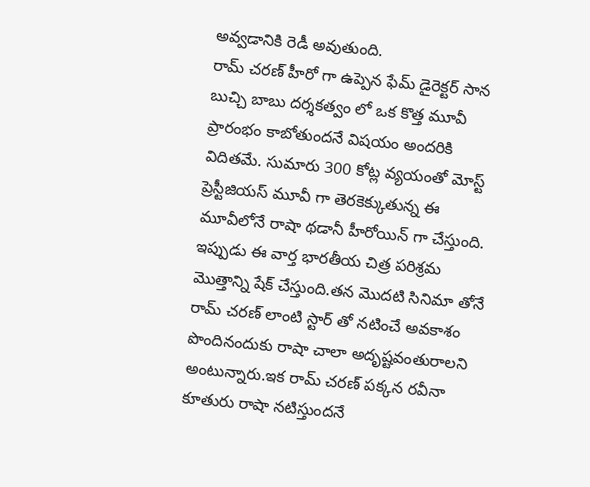అవ్వడానికి రెడీ అవుతుంది.
రామ్ చరణ్ హీరో గా ఉప్పెన ఫేమ్ డైరెక్టర్ సాన బుచ్చి బాబు దర్శకత్వం లో ఒక కొత్త మూవీ ప్రారంభం కాబోతుందనే విషయం అందరికి విదితమే. సుమారు 300 కోట్ల వ్యయంతో మోస్ట్ ప్రెస్టీజియస్ మూవీ గా తెరకెక్కుతున్న ఈ మూవీలోనే రాషా థడానీ హీరోయిన్ గా చేస్తుంది. ఇప్పుడు ఈ వార్త భారతీయ చిత్ర పరిశ్రమ మొత్తాన్ని షేక్ చేస్తుంది.తన మొదటి సినిమా తోనే రామ్ చరణ్ లాంటి స్టార్ తో నటించే అవకాశం పొందినందుకు రాషా చాలా అదృష్టవంతురాలని అంటున్నారు.ఇక రామ్ చరణ్ పక్కన రవీనా కూతురు రాషా నటిస్తుందనే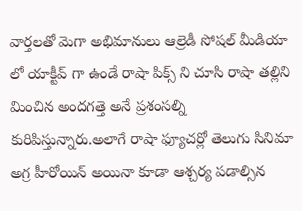వార్తలతో మెగా అభిమానులు ఆల్రెడీ సోషల్ మీడియా లో యాక్టీవ్ గా ఉండే రాషా పిక్స్ ని చూసి రాషా తల్లిని మించిన అందగత్తె అనే ప్రశంసల్ని కురిపిస్తున్నారు.అలాగే రాషా ఫ్యూచర్లో తెలుగు సినిమా అగ్ర హీరోయిన్ అయినా కూడా ఆశ్చర్య పడాల్సిన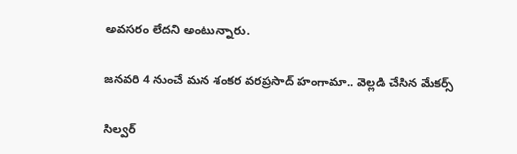అవసరం లేదని అంటున్నారు.

జనవరి 4 నుంచే మన శంకర వరప్రసాద్ హంగామా.. వెల్లడి చేసిన మేకర్స్

సిల్వర్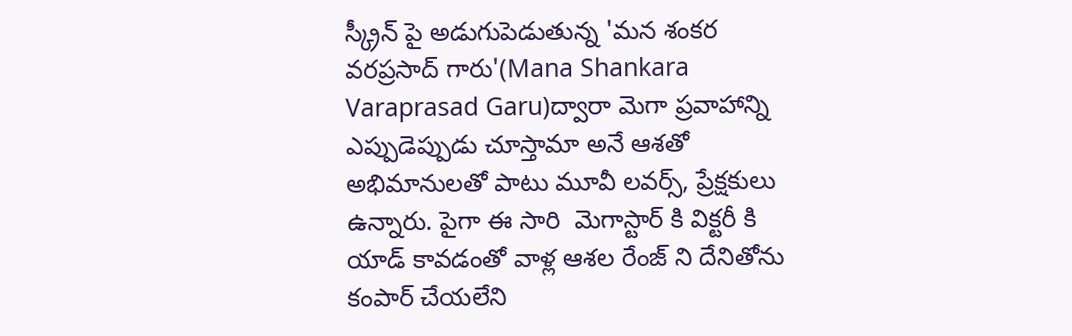స్క్రీన్ పై అడుగుపెడుతున్న 'మన శంకర వరప్రసాద్ గారు'(Mana Shankara Varaprasad Garu)ద్వారా మెగా ప్రవాహాన్ని ఎప్పుడెప్పుడు చూస్తామా అనే ఆశతో అభిమానులతో పాటు మూవీ లవర్స్, ప్రేక్షకులు ఉన్నారు. పైగా ఈ సారి  మెగాస్టార్ కి విక్టరీ కి యాడ్ కావడంతో వాళ్ల ఆశల రేంజ్ ని దేనితోను కంపార్ చేయలేని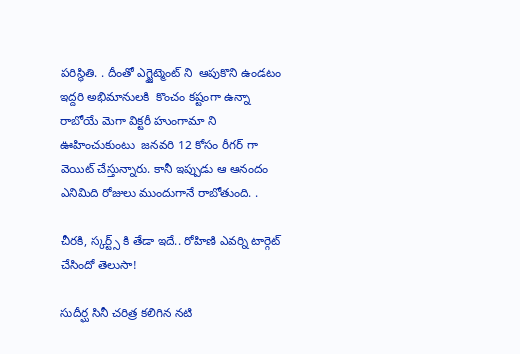పరిస్థితి. . దీంతో ఎగ్జైట్మెంట్ ని  ఆపుకొని ఉండటం ఇద్దరి అభిమానులకి  కొంచం కష్టంగా ఉన్నా రాబోయే మెగా విక్టరీ హుంగామా ని ఊహించుకుంటు  జనవరి 12 కోసం రీగర్ గా  వెయిట్ చేస్తున్నారు. కానీ ఇప్పుడు ఆ ఆనందం ఎనిమిది రోజులు ముందుగానే రాబోతుంది. .

చీరకి, స్కర్ట్స్ కి తేడా ఇదే.. రోహిణి ఎవర్ని టార్గెట్ చేసిందో తెలుసా!

సుదీర్ఘ సినీ చరిత్ర కలిగిన నటి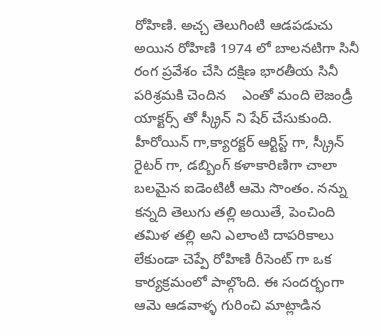రోహిణి. అచ్చ తెలుగింటి ఆడపడుచు అయిన రోహిణి 1974 లో బాలనటిగా సినీ రంగ ప్రవేశం చేసి దక్షిణ భారతీయ సినీ పరిశ్రమకి చెందిన    ఎంతో మంది లెజండ్రీ యాక్టర్స్ తో స్క్రీన్ ని షేర్ చేసుకుంది. హీరోయిన్ గా,క్యారక్టర్ ఆర్టిస్ట్ గా, స్క్రీన్ రైటర్ గా, డబ్బింగ్ కళాకారిణిగా చాలా బలమైన ఐడెంటిటీ ఆమె సొంతం. నన్ను కన్నది తెలుగు తల్లి అయితే, పెంచింది తమిళ తల్లి అని ఎలాంటి దాపరికాలు లేకుండా చెప్పే రోహిణి రీసెంట్ గా ఒక కార్యక్రమంలో పాల్గొంది. ఈ సందర్భంగా ఆమె ఆడవాళ్ళ గురించి మాట్లాడిన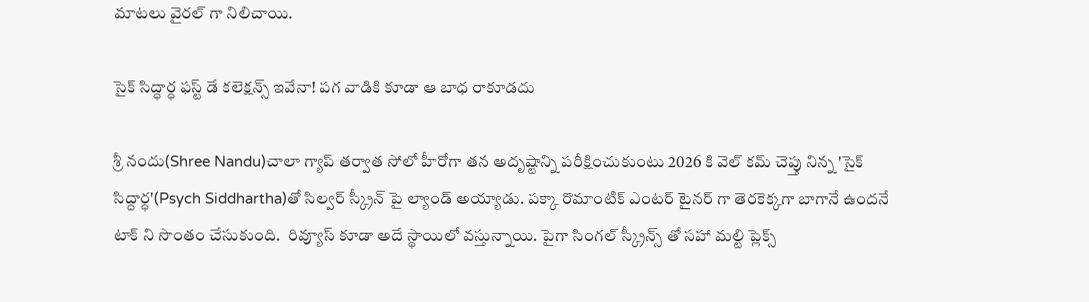మాటలు వైరల్ గా నిలిచాయి.

సైక్ సిద్ధార్ధ ఫస్ట్ డే కలెక్షన్స్ ఇవేనా! పగ వాడికి కూడా ఆ బాధ రాకూడదు

శ్రీ నందు(Shree Nandu)చాలా గ్యాప్ తర్వాత సోలో హీరోగా తన అదృష్టాన్ని పరీక్షించుకుంటు 2026 కి వెల్ కమ్ చెప్తు నిన్న 'సైక్ సిద్దార్ధ'(Psych Siddhartha)తో సిల్వర్ స్క్రీన్ పై ల్యాండ్ అయ్యాడు. పక్కా రొమాంటిక్ ఎంటర్ టైనర్ గా తెరకెక్కగా బాగానే ఉందనే టాక్ ని సొంతం చేసుకుంది.  రివ్యూస్ కూడా అదే స్థాయిలో వస్తున్నాయి. పైగా సింగల్ స్క్రీన్స్ తో సహా మల్టి ప్లెక్స్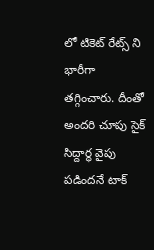లో టికెట్ రేట్స్ ని భారీగా తగ్గించారు. దీంతో అందరి చూపు సైక్ సిద్దార్ధ వైపు పడిందనే టాక్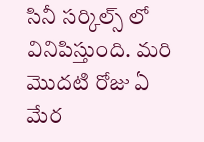సినీ సర్కిల్స్ లో వినిపిస్తుంది. మరి మొదటి రోజు ఏ మేర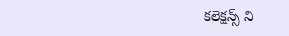కలెక్షన్స్ ని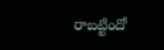రాబట్టిందో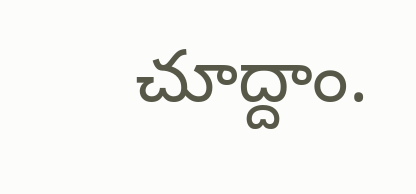చూద్దాం.